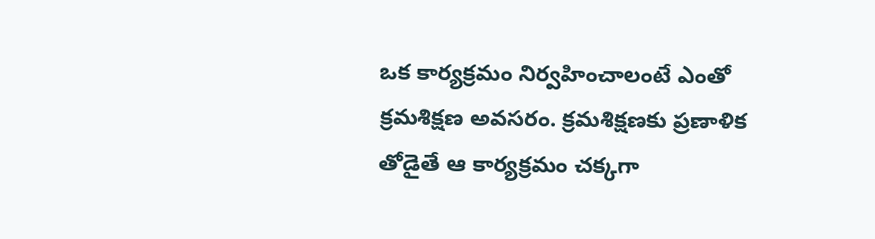ఒక కార్యక్రమం నిర్వహించాలంటే ఎంతో క్రమశిక్షణ అవసరం. క్రమశిక్షణకు ప్రణాళిక తోడైతే ఆ కార్యక్రమం చక్కగా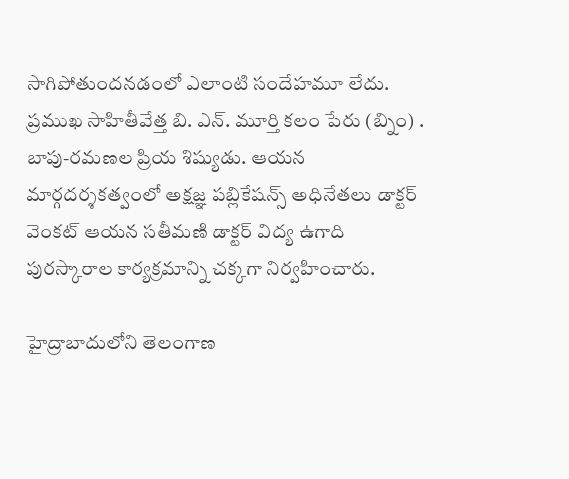సాగిపోతుందనడంలో ఎలాంటి సందేహమూ లేదు. ప్రముఖ సాహితీవేత్త బి. ఎన్. మూర్తి కలం పేరు (బ్నిం) . బాపు-రమణల ప్రియ శిష్యుడు. ఆయన మార్గదర్శకత్వంలో అక్షజ్ఞ పబ్లికేషన్స్ అధినేతలు డాక్టర్ వెంకట్ ఆయన సతీమణి డాక్టర్ విద్య ఉగాది పురస్కారాల కార్యక్రమాన్ని చక్కగా నిర్వహించారు.

హైద్రాబాదులోని తెలంగాణ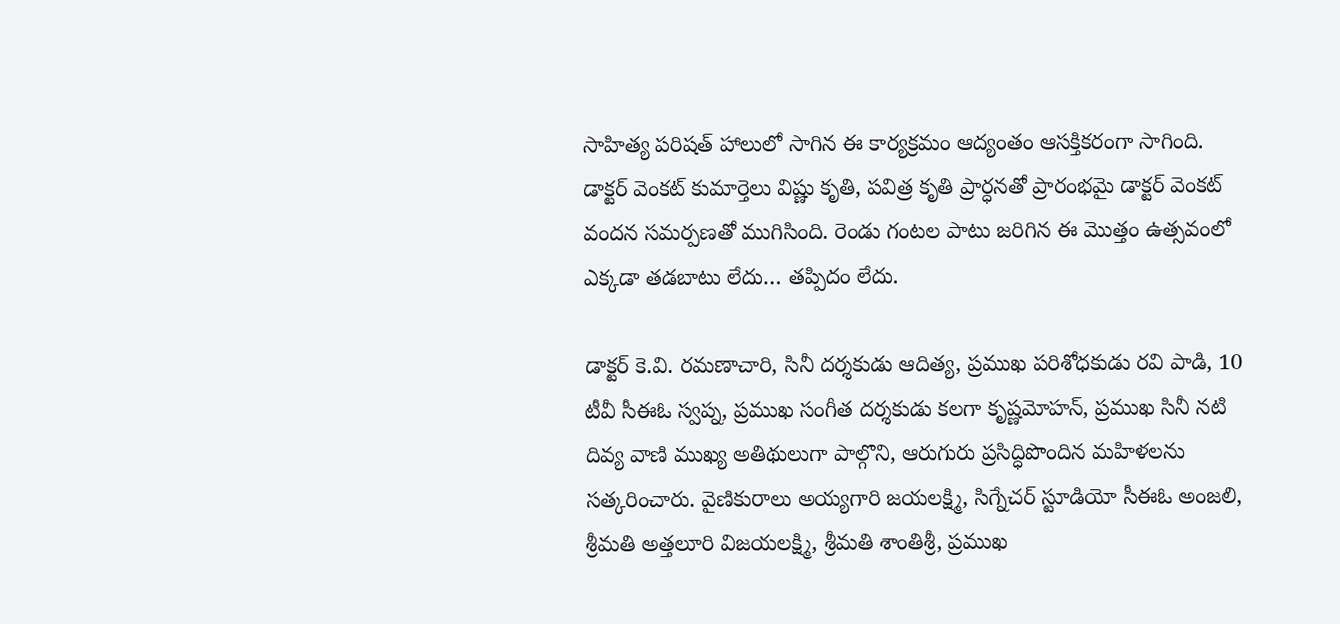సాహిత్య పరిషత్ హాలులో సాగిన ఈ కార్యక్రమం ఆద్యంతం ఆసక్తికరంగా సాగింది. డాక్టర్ వెంకట్ కుమార్తెలు విష్ణు కృతి, పవిత్ర కృతి ప్రార్ధనతో ప్రారంభమై డాక్టర్ వెంకట్ వందన సమర్పణతో ముగిసింది. రెండు గంటల పాటు జరిగిన ఈ మొత్తం ఉత్సవంలో ఎక్కడా తడబాటు లేదు… తప్పిదం లేదు.

డాక్టర్ కె.వి. రమణాచారి, సినీ దర్శకుడు ఆదిత్య, ప్రముఖ పరిశోధకుడు రవి పాడి, 10 టీవీ సీఈఓ స్వప్న, ప్రముఖ సంగీత దర్శకుడు కలగా కృష్ణమోహన్, ప్రముఖ సినీ నటి దివ్య వాణి ముఖ్య అతిథులుగా పాల్గొని, ఆరుగురు ప్రసిద్ధిపొందిన మహిళలను సత్కరించారు. వైణికురాలు అయ్యగారి జయలక్ష్మి, సిగ్నేచర్ స్టూడియో సీఈఓ అంజలి, శ్రీమతి అత్తలూరి విజయలక్ష్మి, శ్రీమతి శాంతిశ్రీ, ప్రముఖ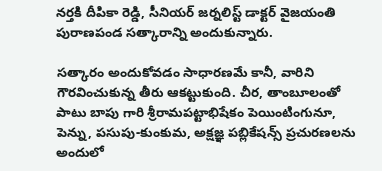నర్తకి దీపికా రెడ్డి, సీనియర్ జర్నలిస్ట్ డాక్టర్ వైజయంతి పురాణపండ సత్కారాన్ని అందుకున్నారు.

సత్కారం అందుకోవడం సాధారణమే కానీ, వారిని గౌరవించుకున్న తీరు ఆకట్టుకుంది. చీర, తాంబూలంతో పాటు బాపు గారి శ్రీరామపట్టాభిషేకం పెయింటింగునూ, పెన్ను, పసుపు-కుంకుమ, అక్షజ్ఞ పబ్లికేషన్స్ ప్రచురణలను అందులో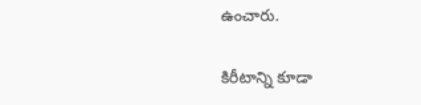ఉంచారు.

కిరీటాన్ని కూడా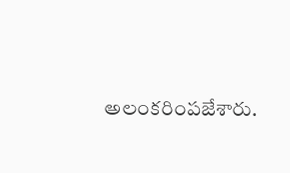అలంకరింపజేశారు.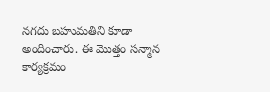నగదు బహుమతిని కూడా అందించారు. ఈ మొత్తం సన్మాన కార్యక్రమం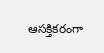ఆసక్తికరంగా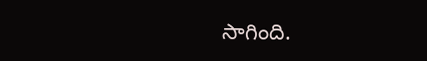సాగింది.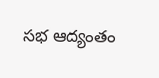సభ ఆద్యంతం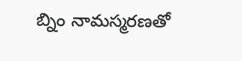బ్నిం నామస్మరణతో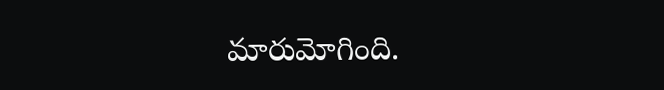మారుమోగింది.